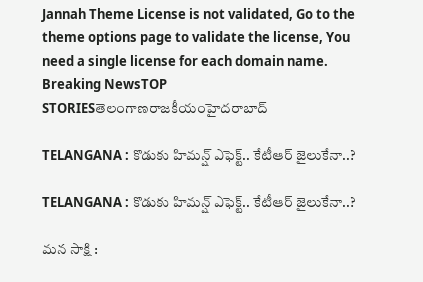Jannah Theme License is not validated, Go to the theme options page to validate the license, You need a single license for each domain name.
Breaking NewsTOP STORIESతెలంగాణరాజకీయంహైదరాబాద్

TELANGANA : కొడుకు హిమన్ష్ ఎఫెక్ట్.. కేటీఆర్ జైలుకేనా..?

TELANGANA : కొడుకు హిమన్ష్ ఎఫెక్ట్.. కేటీఆర్ జైలుకేనా..?

మన సాక్షి :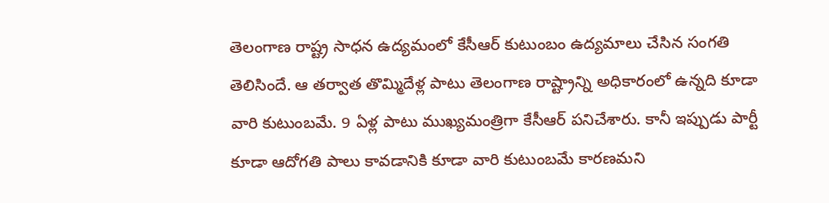తెలంగాణ రాష్ట్ర సాధన ఉద్యమంలో కేసీఆర్ కుటుంబం ఉద్యమాలు చేసిన సంగతి తెలిసిందే. ఆ తర్వాత తొమ్మిదేళ్ల పాటు తెలంగాణ రాష్ట్రాన్ని అధికారంలో ఉన్నది కూడా వారి కుటుంబమే. 9 ఏళ్ల పాటు ముఖ్యమంత్రిగా కేసీఆర్ పనిచేశారు. కానీ ఇప్పుడు పార్టీ కూడా ఆదోగతి పాలు కావడానికి కూడా వారి కుటుంబమే కారణమని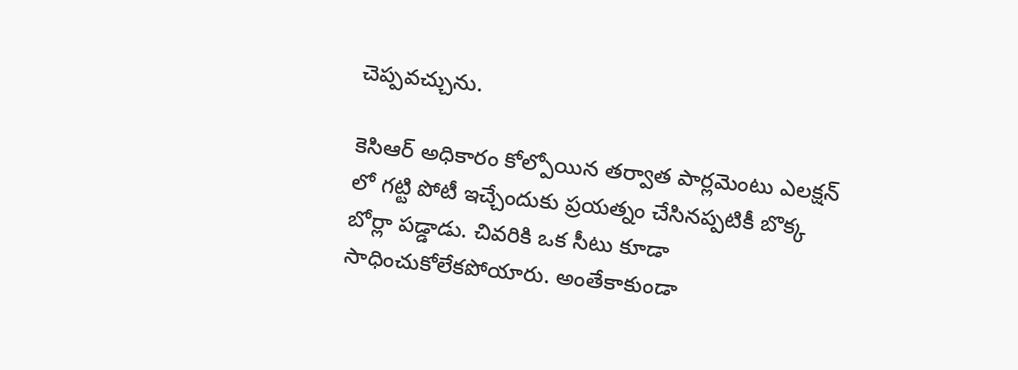చెప్పవచ్చును.

కెసిఆర్ అధికారం కోల్పోయిన తర్వాత పార్లమెంటు ఎలక్షన్ లో గట్టి పోటీ ఇచ్చేందుకు ప్రయత్నం చేసినప్పటికీ బొక్క బోర్లా పడ్డాడు. చివరికి ఒక సీటు కూడా సాధించుకోలేకపోయారు. అంతేకాకుండా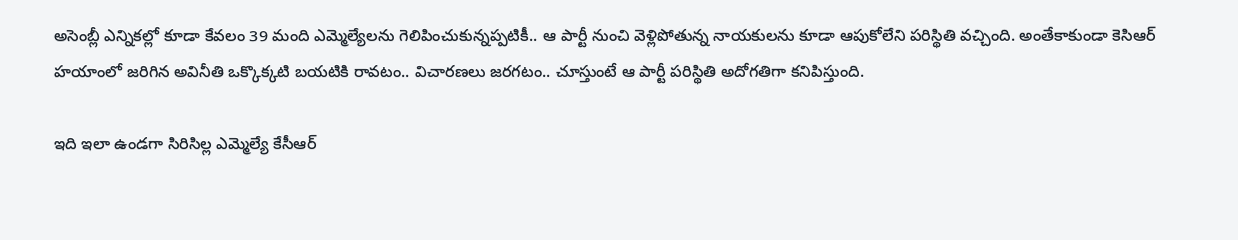అసెంబ్లీ ఎన్నికల్లో కూడా కేవలం 39 మంది ఎమ్మెల్యేలను గెలిపించుకున్నప్పటికీ.. ఆ పార్టీ నుంచి వెళ్లిపోతున్న నాయకులను కూడా ఆపుకోలేని పరిస్థితి వచ్చింది. అంతేకాకుండా కెసిఆర్ హయాంలో జరిగిన అవినీతి ఒక్కొక్కటి బయటికి రావటం.. విచారణలు జరగటం.. చూస్తుంటే ఆ పార్టీ పరిస్థితి అదోగతిగా కనిపిస్తుంది.

ఇది ఇలా ఉండగా సిరిసిల్ల ఎమ్మెల్యే కేసీఆర్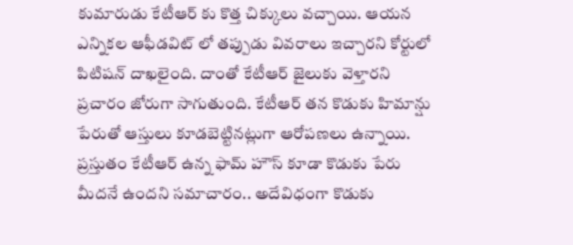కుమారుడు కేటీఆర్ కు కొత్త చిక్కులు వచ్చాయి. ఆయన ఎన్నికల ఆఫీడవిట్ లో తప్పుడు వివరాలు ఇచ్చారని కోర్టులో పిటిషన్ దాఖలైంది. దాంతో కేటీఆర్ జైలుకు వెళ్తారని ప్రచారం జోరుగా సాగుతుంది. కేటీఆర్ తన కొడుకు హిమాన్షు పేరుతో ఆస్తులు కూడబెట్టినట్లుగా ఆరోపణలు ఉన్నాయి. ప్రస్తుతం కేటీఆర్ ఉన్న ఫామ్ హౌస్ కూడా కొడుకు పేరు మీదనే ఉందని సమాచారం.. అదేవిధంగా కొడుకు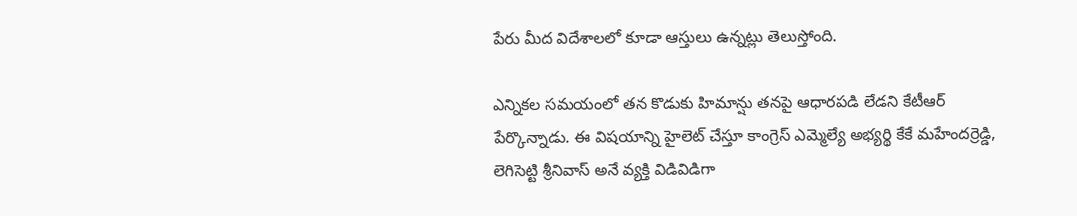పేరు మీద విదేశాలలో కూడా ఆస్తులు ఉన్నట్లు తెలుస్తోంది.

ఎన్నికల సమయంలో తన కొడుకు హిమాన్షు తనపై ఆధారపడి లేడని కేటీఆర్ పేర్కొన్నాడు. ఈ విషయాన్ని హైలెట్ చేస్తూ కాంగ్రెస్ ఎమ్మెల్యే అభ్యర్థి కేకే మహేందర్రెడ్డి, లెగిసెట్టి శ్రీనివాస్ అనే వ్యక్తి విడివిడిగా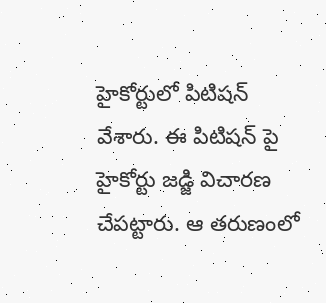హైకోర్టులో పిటిషన్ వేశారు. ఈ పిటిషన్ పై హైకోర్టు జడ్జి విచారణ చేపట్టారు. ఆ తరుణంలో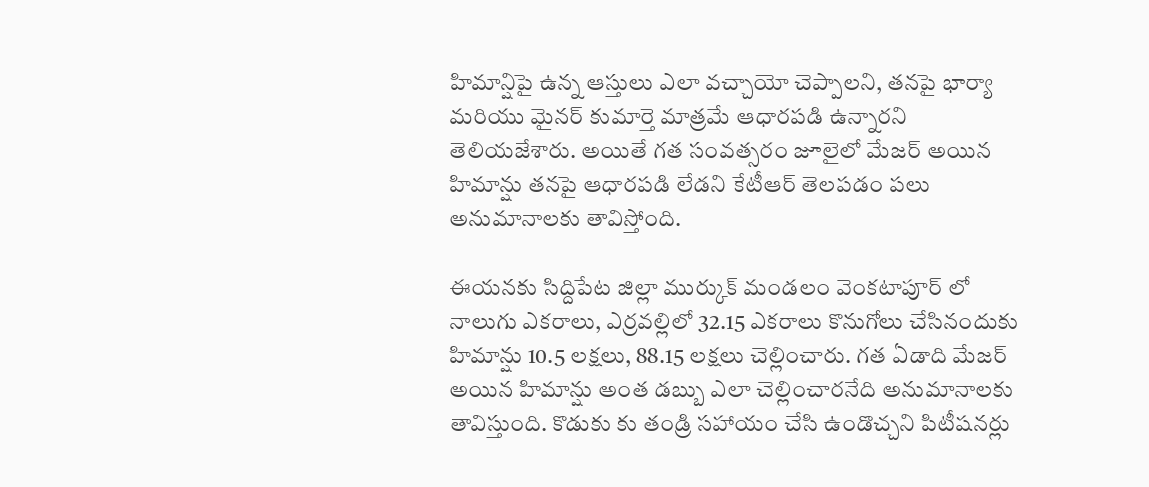హిమాన్షిపై ఉన్న ఆస్తులు ఎలా వచ్చాయో చెప్పాలని, తనపై భార్యా మరియు మైనర్ కుమార్తె మాత్రమే ఆధారపడి ఉన్నారని తెలియజేశారు. అయితే గత సంవత్సరం జూలైలో మేజర్ అయిన హిమాన్షు తనపై ఆధారపడి లేడని కేటీఆర్ తెలపడం పలు అనుమానాలకు తావిస్తోంది.

ఈయనకు సిద్దిపేట జిల్లా ముర్కుక్ మండలం వెంకటాపూర్ లో నాలుగు ఎకరాలు, ఎర్రవల్లిలో 32.15 ఎకరాలు కొనుగోలు చేసినందుకు హిమాన్షు 10.5 లక్షలు, 88.15 లక్షలు చెల్లించారు. గత ఏడాది మేజర్ అయిన హిమాన్షు అంత డబ్బు ఎలా చెల్లించారనేది అనుమానాలకు తావిస్తుంది. కొడుకు కు తండ్రి సహాయం చేసి ఉండొచ్చని పిటీషనర్లు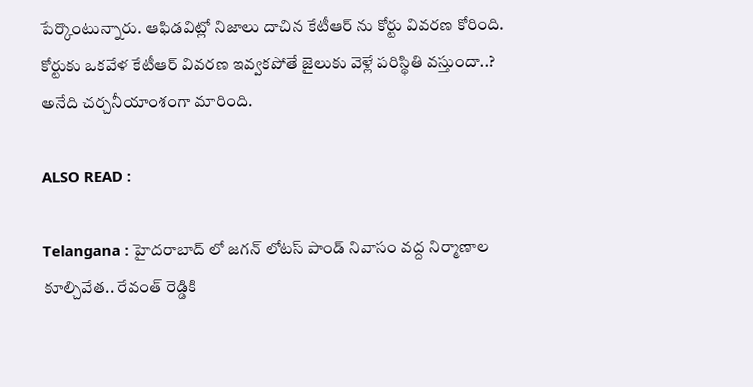పేర్కొంటున్నారు. ఆఫిడవిట్లో నిజాలు దాచిన కేటీఆర్ ను కోర్టు వివరణ కోరింది. కోర్టుకు ఒకవేళ కేటీఆర్ వివరణ ఇవ్వకపోతే జైలుకు వెళ్లే పరిస్థితి వస్తుందా..? అనేది చర్చనీయాంశంగా మారింది.

ALSO READ :

Telangana : హైదరాబాద్ లో జగన్ లోటస్ పాండ్ నివాసం వద్ద నిర్మాణాల కూల్చివేత.. రేవంత్ రెడ్డికి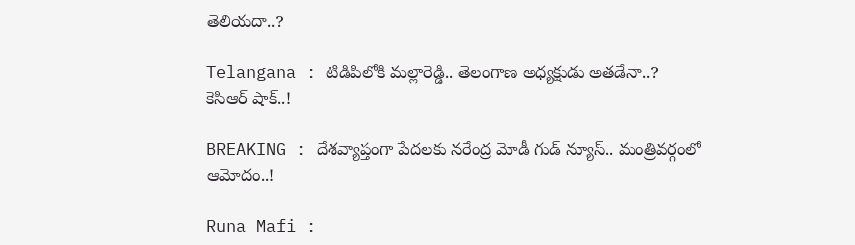తెలియదా..?

Telangana : టిడిపిలోకి మల్లారెడ్డి.. తెలంగాణ అధ్యక్షుడు అతడేనా..? కెసిఆర్ షాక్..!

BREAKING : దేశవ్యాప్తంగా పేదలకు నరేంద్ర మోడీ గుడ్ న్యూస్.. మంత్రివర్గంలో ఆమోదం..!

Runa Mafi :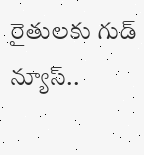రైతులకు గుడ్ న్యూస్..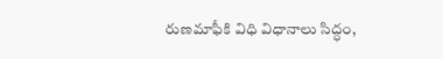రుణమాఫీకి విధి విధానాలు సిద్ధం,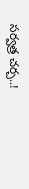సర్వత్ర చర్చ..!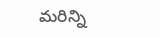మరిన్ని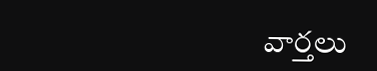వార్తలు